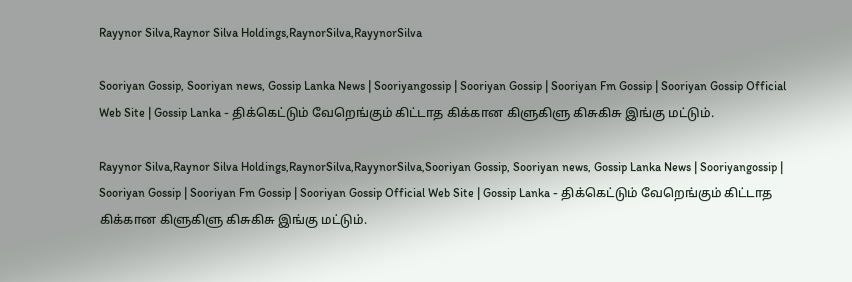Rayynor Silva,Raynor Silva Holdings,RaynorSilva,RayynorSilva

Sooriyan Gossip, Sooriyan news, Gossip Lanka News | Sooriyangossip | Sooriyan Gossip | Sooriyan Fm Gossip | Sooriyan Gossip Official Web Site | Gossip Lanka - திக்கெட்டும் வேறெங்கும் கிட்டாத கிக்கான கிளுகிளு கிசுகிசு இங்கு மட்டும்.

Rayynor Silva,Raynor Silva Holdings,RaynorSilva,RayynorSilva,Sooriyan Gossip, Sooriyan news, Gossip Lanka News | Sooriyangossip | Sooriyan Gossip | Sooriyan Fm Gossip | Sooriyan Gossip Official Web Site | Gossip Lanka - திக்கெட்டும் வேறெங்கும் கிட்டாத கிக்கான கிளுகிளு கிசுகிசு இங்கு மட்டும்.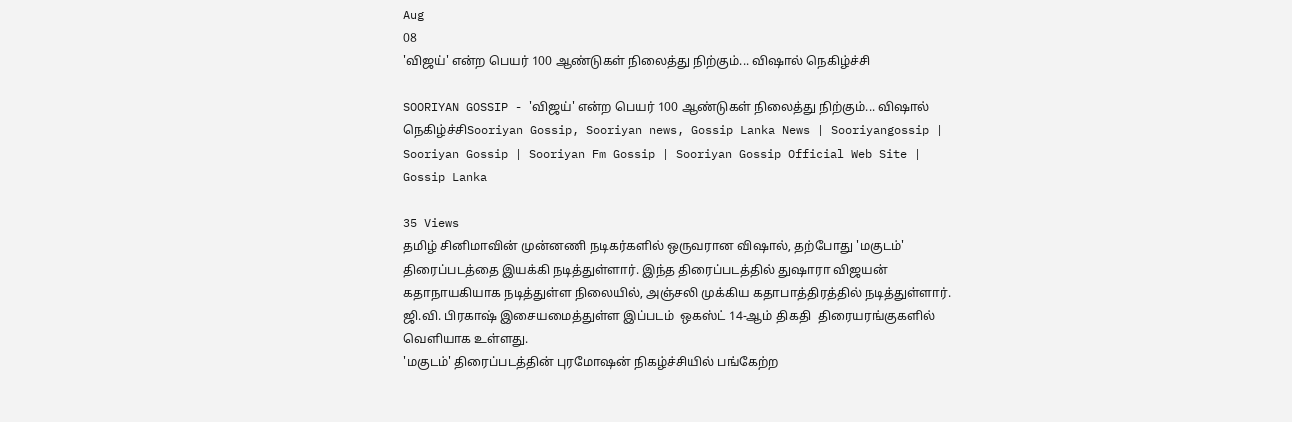Aug
08
'விஜய்' என்ற பெயர் 100 ஆண்டுகள் நிலைத்து நிற்கும்... விஷால் நெகிழ்ச்சி

SOORIYAN GOSSIP - 'விஜய்' என்ற பெயர் 100 ஆண்டுகள் நிலைத்து நிற்கும்... விஷால் நெகிழ்ச்சிSooriyan Gossip, Sooriyan news, Gossip Lanka News | Sooriyangossip | Sooriyan Gossip | Sooriyan Fm Gossip | Sooriyan Gossip Official Web Site | Gossip Lanka

35 Views
தமிழ் சினிமாவின் முன்னணி நடிகர்களில் ஒருவரான விஷால், தற்போது 'மகுடம்' திரைப்படத்தை இயக்கி நடித்துள்ளார். இந்த திரைப்படத்தில் துஷாரா விஜயன் கதாநாயகியாக நடித்துள்ள நிலையில், அஞ்சலி முக்கிய கதாபாத்திரத்தில் நடித்துள்ளார். ஜி.வி. பிரகாஷ் இசையமைத்துள்ள இப்படம்  ஒகஸ்ட் 14-ஆம் திகதி  திரையரங்குகளில் வெளியாக உள்ளது.
'மகுடம்' திரைப்படத்தின் புரமோஷன் நிகழ்ச்சியில் பங்கேற்ற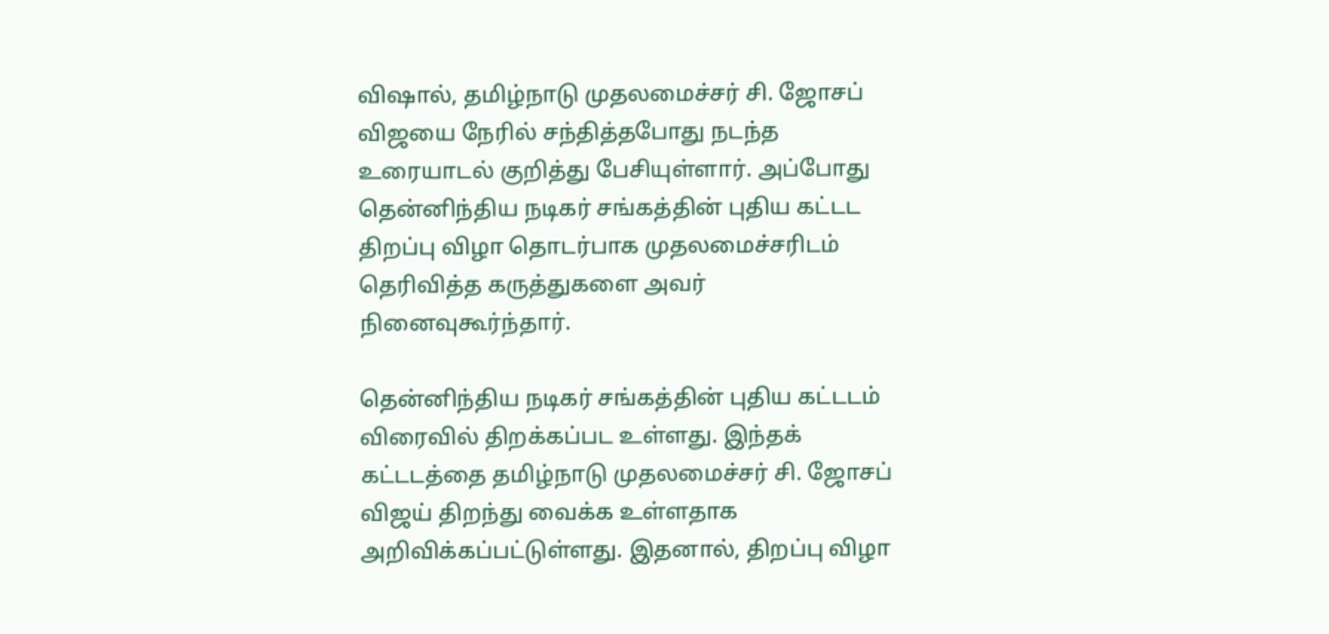விஷால், தமிழ்நாடு முதலமைச்சர் சி. ஜோசப் விஜயை நேரில் சந்தித்தபோது நடந்த உரையாடல் குறித்து பேசியுள்ளார். அப்போது தென்னிந்திய நடிகர் சங்கத்தின் புதிய கட்டட திறப்பு விழா தொடர்பாக முதலமைச்சரிடம் தெரிவித்த கருத்துகளை அவர் நினைவுகூர்ந்தார்.

தென்னிந்திய நடிகர் சங்கத்தின் புதிய கட்டடம் விரைவில் திறக்கப்பட உள்ளது. இந்தக் கட்டடத்தை தமிழ்நாடு முதலமைச்சர் சி. ஜோசப் விஜய் திறந்து வைக்க உள்ளதாக அறிவிக்கப்பட்டுள்ளது. இதனால், திறப்பு விழா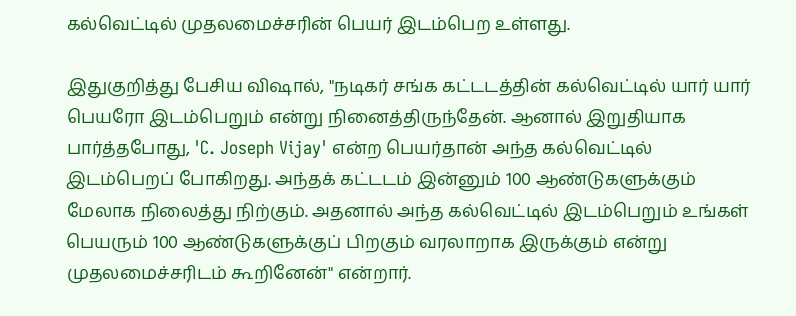கல்வெட்டில் முதலமைச்சரின் பெயர் இடம்பெற உள்ளது.

இதுகுறித்து பேசிய விஷால், "நடிகர் சங்க கட்டடத்தின் கல்வெட்டில் யார் யார் பெயரோ இடம்பெறும் என்று நினைத்திருந்தேன். ஆனால் இறுதியாக பார்த்தபோது, 'C. Joseph Vijay' என்ற பெயர்தான் அந்த கல்வெட்டில் இடம்பெறப் போகிறது. அந்தக் கட்டடம் இன்னும் 100 ஆண்டுகளுக்கும் மேலாக நிலைத்து நிற்கும். அதனால் அந்த கல்வெட்டில் இடம்பெறும் உங்கள் பெயரும் 100 ஆண்டுகளுக்குப் பிறகும் வரலாறாக இருக்கும் என்று முதலமைச்சரிடம் கூறினேன்" என்றார்.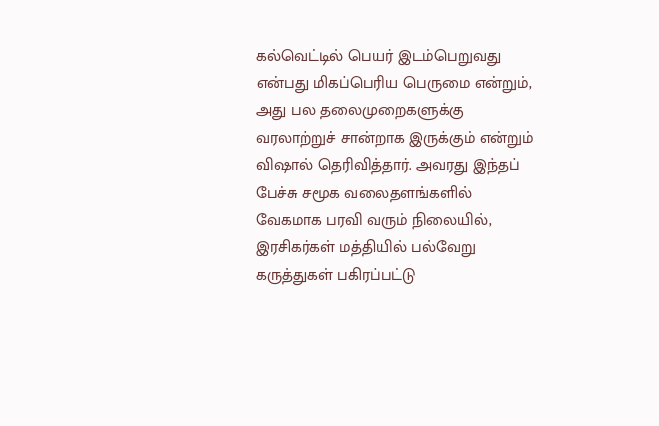கல்வெட்டில் பெயர் இடம்பெறுவது என்பது மிகப்பெரிய பெருமை என்றும், அது பல தலைமுறைகளுக்கு வரலாற்றுச் சான்றாக இருக்கும் என்றும் விஷால் தெரிவித்தார். அவரது இந்தப் பேச்சு சமூக வலைதளங்களில் வேகமாக பரவி வரும் நிலையில், இரசிகர்கள் மத்தியில் பல்வேறு கருத்துகள் பகிரப்பட்டு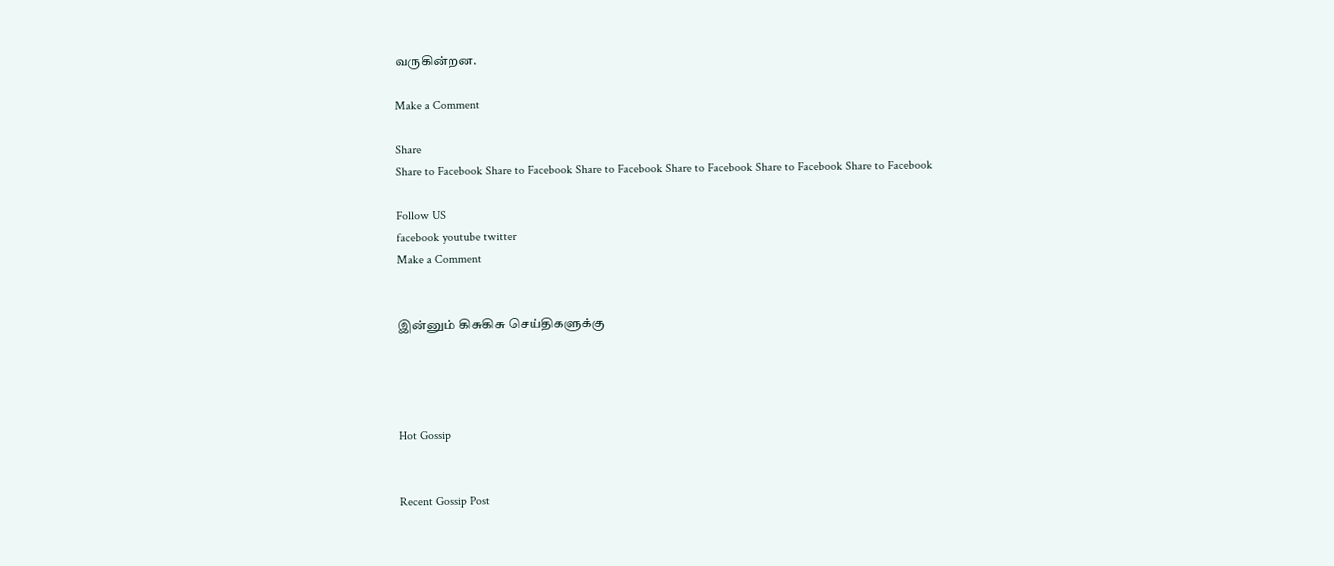வருகின்றன.

Make a Comment

Share
Share to Facebook Share to Facebook Share to Facebook Share to Facebook Share to Facebook Share to Facebook

Follow US
facebook youtube twitter
Make a Comment


இன்னும் கிசுகிசு செய்திகளுக்கு




Hot Gossip


Recent Gossip Post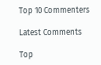Top 10 Commenters

Latest Comments

Top